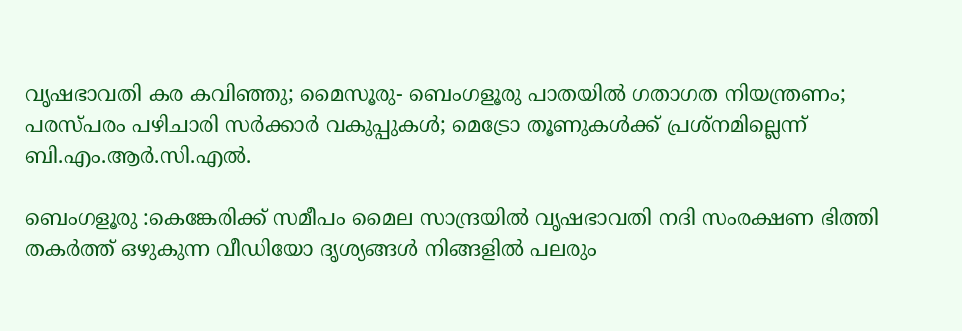വൃഷഭാവതി കര കവിഞ്ഞു; മൈസൂരു- ബെംഗളൂരു പാതയിൽ ഗതാഗത നിയന്ത്രണം; പരസ്പരം പഴിചാരി സർക്കാർ വകുപ്പുകൾ; മെട്രോ തൂണുകൾക്ക് പ്രശ്നമില്ലെന്ന് ബി.എം.ആർ.സി.എൽ.

ബെംഗളൂരു :കെങ്കേരിക്ക് സമീപം മൈല സാന്ദ്രയിൽ വൃഷഭാവതി നദി സംരക്ഷണ ഭിത്തി തകർത്ത് ഒഴുകുന്ന വീഡിയോ ദൃശ്യങ്ങൾ നിങ്ങളിൽ പലരും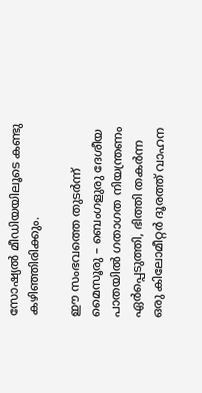സോഷ്യൽ മീഡിയയിലൂടെ കണ്ടു കഴിഞ്ഞിരിക്കും.

ഈ സംഭവത്തെ തുടർന്ന് മൈസൂരു – ബെംഗളുരു ദേശീയ പാതയിൽ ഗതാഗത നിയന്ത്രണം ഏർപ്പെടുത്തി, ഭിത്തി തകർന്ന ഒരു കിലോമീറ്റർ ദൂരത്ത് വാഹന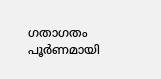ഗതാഗതം പൂർണമായി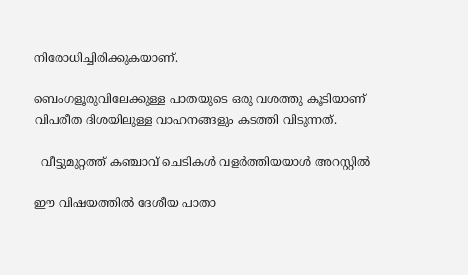നിരോധിച്ചിരിക്കുകയാണ്.

ബെംഗളൂരുവിലേക്കുള്ള പാതയുടെ ഒരു വശത്തു കൂടിയാണ് വിപരീത ദിശയിലുള്ള വാഹനങ്ങളും കടത്തി വിടുന്നത്.

  വീട്ടുമുറ്റത്ത് കഞ്ചാവ് ചെടികൾ വളർത്തിയയാൾ അറസ്റ്റിൽ

ഈ വിഷയത്തിൽ ദേശീയ പാതാ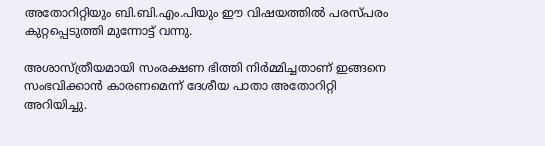അതോറിറ്റിയും ബി.ബി.എം.പിയും ഈ വിഷയത്തിൽ പരസ്പരം കുറ്റപ്പെടുത്തി മുന്നോട്ട് വന്നു.

അശാസ്ത്രീയമായി സംരക്ഷണ ഭിത്തി നിർമ്മിച്ചതാണ് ഇങ്ങനെ സംഭവിക്കാൻ കാരണമെന്ന് ദേശീയ പാതാ അതോറിറ്റി അറിയിച്ചു.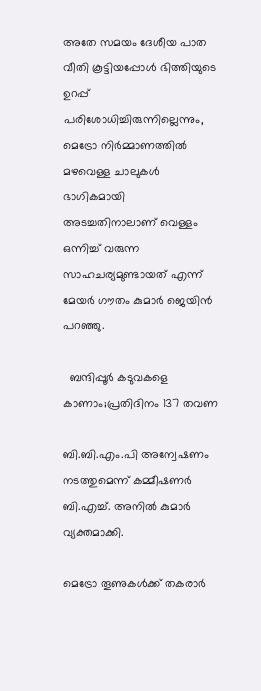അതേ സമയം ദേശീയ പാത വീതി കൂട്ടിയപ്പോൾ ഭിത്തിയുടെ ഉറപ്പ് പരിശോധിച്ചിരുന്നില്ലെന്നും, മെട്രോ നിർമ്മാണത്തിൽ മഴവെള്ള ചാലുകൾ ഭാഗികമായി അടച്ചതിനാലാണ് വെള്ളം ഒന്നിച്ച് വരുന്ന സാഹചര്യമുണ്ടായത് എന്ന് മേയർ ഗൗതം കുമാർ ജെയിൻ പറഞ്ഞു.

  ബന്ദിപ്പൂര്‍ കടുവകളെ കാണാം;പ്രതിദിനം 137 തവണ

ബി.ബി.എം.പി അന്വേഷണം നടത്തുമെന്ന് കമ്മീഷണർ ബി.എച്ച്. അനിൽ കുമാർ വ്യക്തമാക്കി.

മെട്രോ തൂണുകൾക്ക് തകരാർ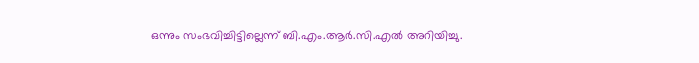ഒന്നും സംഭവിച്ചിട്ടില്ലെന്ന് ബി.എം.ആർ.സി.എൽ അറിയിച്ചു.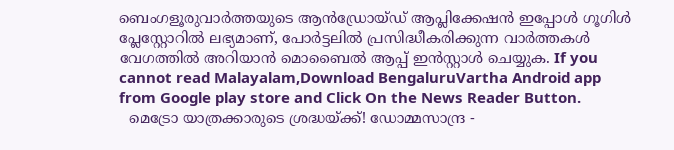ബെംഗളൂരുവാർത്തയുടെ ആൻഡ്രോയ്ഡ് ആപ്ലിക്കേഷൻ ഇപ്പോൾ ഗൂഗിൾ പ്ലേസ്റ്റോറിൽ ലഭ്യമാണ്, പോർട്ടലിൽ പ്രസിദ്ധീകരിക്കുന്ന വാർത്തകൾ വേഗത്തിൽ അറിയാൻ മൊബൈൽ ആപ്പ് ഇൻസ്റ്റാൾ ചെയ്യുക. If you cannot read Malayalam,Download BengaluruVartha Android app from Google play store and Click On the News Reader Button.
  മെട്രോ യാത്രക്കാരുടെ ശ്രദ്ധയ്ക്ക്! ഡോമ്മസാന്ദ്ര -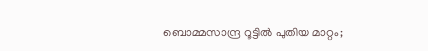ബൊമ്മസാന്ദ്ര റൂട്ടിൽ പുതിയ മാറ്റം;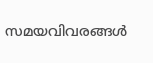സമയവിവരങ്ങൾ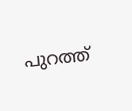പുറത്ത്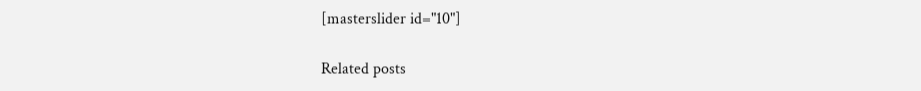[masterslider id="10"]

Related posts